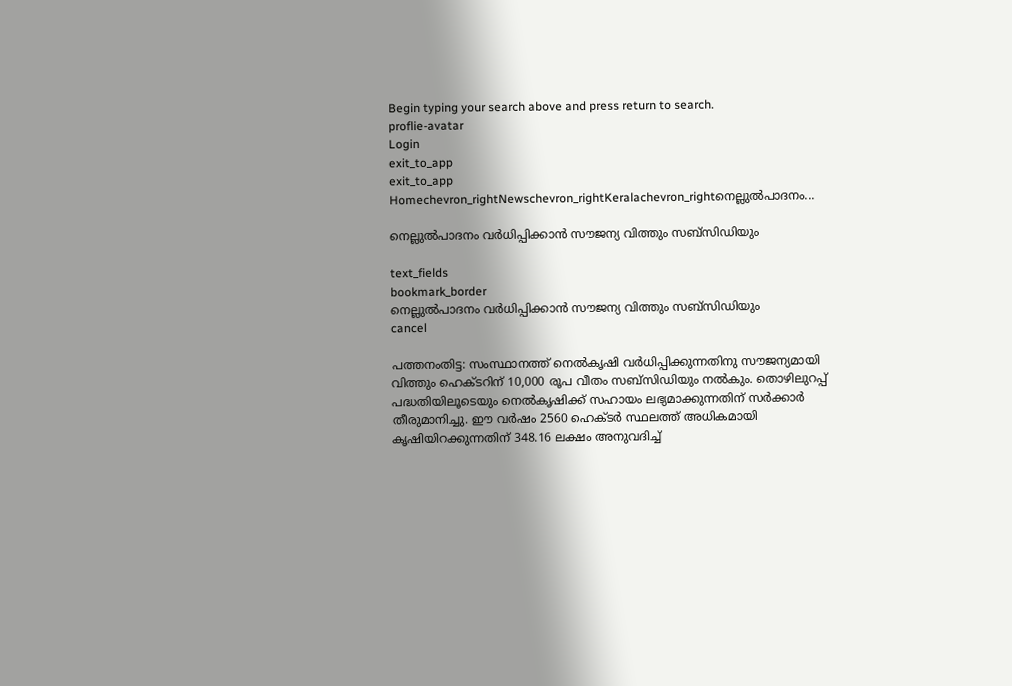Begin typing your search above and press return to search.
proflie-avatar
Login
exit_to_app
exit_to_app
Homechevron_rightNewschevron_rightKeralachevron_rightനെല്ലുല്‍പാദനം...

നെല്ലുല്‍പാദനം വര്‍ധിപ്പിക്കാന്‍ സൗജന്യ വിത്തും സബ്സിഡിയും

text_fields
bookmark_border
നെല്ലുല്‍പാദനം വര്‍ധിപ്പിക്കാന്‍ സൗജന്യ വിത്തും സബ്സിഡിയും
cancel

പത്തനംതിട്ട: സംസ്ഥാനത്ത് നെല്‍കൃഷി വര്‍ധിപ്പിക്കുന്നതിനു സൗജന്യമായി വിത്തും ഹെക്ടറിന് 10,000 രൂപ വീതം സബ്സിഡിയും നല്‍കും. തൊഴിലുറപ്പ് പദ്ധതിയിലൂടെയും നെല്‍കൃഷിക്ക് സഹായം ലഭ്യമാക്കുന്നതിന് സര്‍ക്കാര്‍ തീരുമാനിച്ചു. ഈ വര്‍ഷം 2560 ഹെക്ടര്‍ സ്ഥലത്ത് അധികമായി കൃഷിയിറക്കുന്നതിന് 348.16 ലക്ഷം അനുവദിച്ച്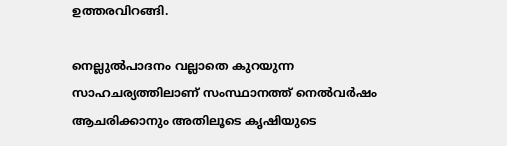ഉത്തരവിറങ്ങി.

നെല്ലുല്‍പാദനം വല്ലാതെ കുറയുന്ന സാഹചര്യത്തിലാണ് സംസ്ഥാനത്ത് നെല്‍വര്‍ഷം ആചരിക്കാനും അതിലൂടെ കൃഷിയുടെ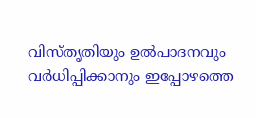വിസ്തൃതിയും ഉല്‍പാദനവും വര്‍ധിപ്പിക്കാനും ഇപ്പോഴത്തെ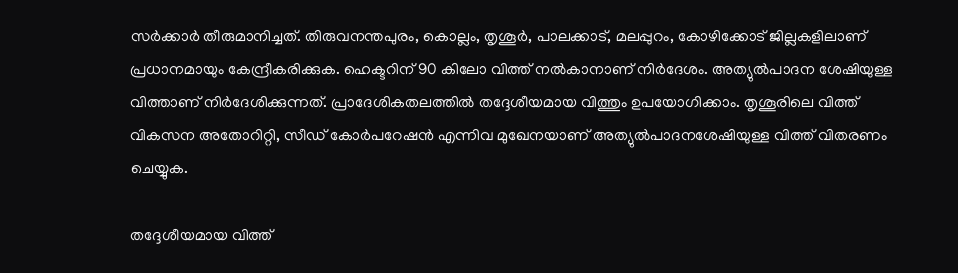സര്‍ക്കാര്‍ തീരുമാനിച്ചത്. തിരുവനന്തപുരം, കൊല്ലം, തൃശൂര്‍, പാലക്കാട്, മലപ്പുറം, കോഴിക്കോട് ജില്ലകളിലാണ് പ്രധാനമായും കേന്ദ്രീകരിക്കുക. ഹെക്ടറിന് 90 കിലോ വിത്ത് നല്‍കാനാണ് നിര്‍ദേശം. അത്യുല്‍പാദന ശേഷിയുള്ള വിത്താണ് നിര്‍ദേശിക്കുന്നത്. പ്രാദേശികതലത്തില്‍ തദ്ദേശീയമായ വിത്തും ഉപയോഗിക്കാം. തൃശൂരിലെ വിത്ത് വികസന അതോറിറ്റി, സീഡ് കോര്‍പറേഷന്‍ എന്നിവ മുഖേനയാണ് അത്യുല്‍പാദനശേഷിയുള്ള വിത്ത് വിതരണം ചെയ്യുക.

തദ്ദേശീയമായ വിത്ത്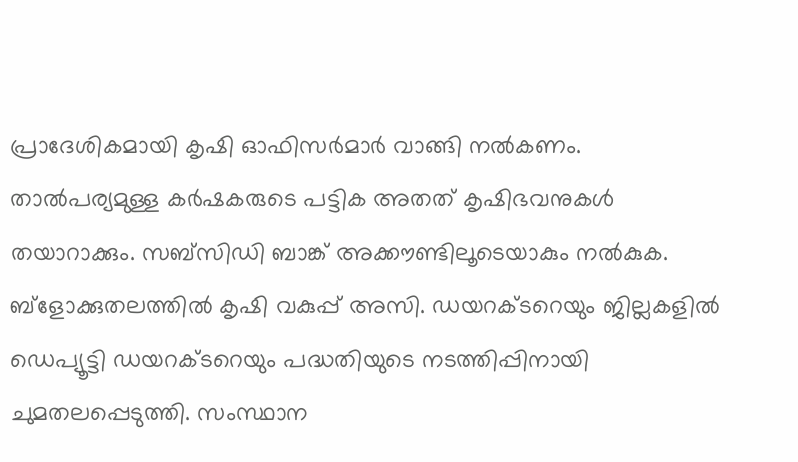പ്രാദേശികമായി കൃഷി ഓഫിസര്‍മാര്‍ വാങ്ങി നല്‍കണം. താല്‍പര്യമുള്ള കര്‍ഷകരുടെ പട്ടിക അതത് കൃഷിഭവനുകള്‍ തയാറാക്കും. സബ്സിഡി ബാങ്ക് അക്കൗണ്ടിലൂടെയാകും നല്‍കുക. ബ്ളോക്കുതലത്തില്‍ കൃഷി വകുപ്പ് അസി. ഡയറക്ടറെയും ജില്ലകളില്‍ ഡെപ്യൂട്ടി ഡയറക്ടറെയും പദ്ധതിയുടെ നടത്തിപ്പിനായി ചുമതലപ്പെടുത്തി. സംസ്ഥാന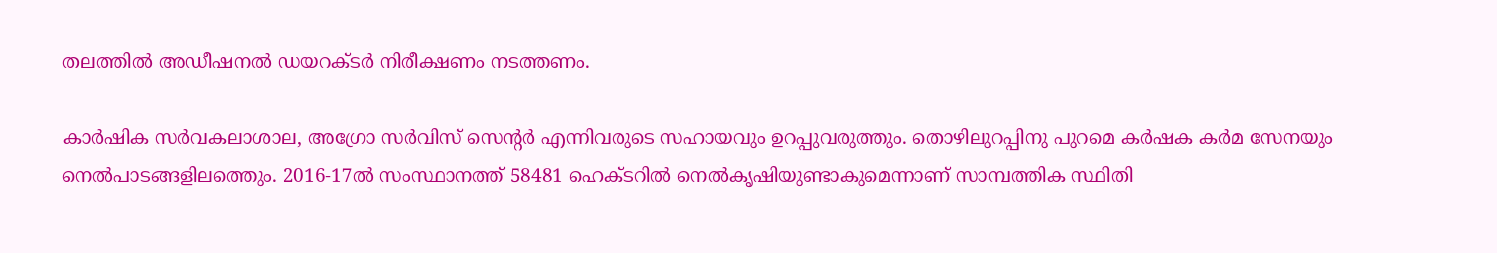തലത്തില്‍ അഡീഷനല്‍ ഡയറക്ടര്‍ നിരീക്ഷണം നടത്തണം.

കാര്‍ഷിക സര്‍വകലാശാല, അഗ്രോ സര്‍വിസ് സെന്‍റര്‍ എന്നിവരുടെ സഹായവും ഉറപ്പുവരുത്തും. തൊഴിലുറപ്പിനു പുറമെ കര്‍ഷക കര്‍മ സേനയും നെല്‍പാടങ്ങളിലത്തെും. 2016-17ല്‍ സംസ്ഥാനത്ത് 58481 ഹെക്ടറില്‍ നെല്‍കൃഷിയുണ്ടാകുമെന്നാണ് സാമ്പത്തിക സ്ഥിതി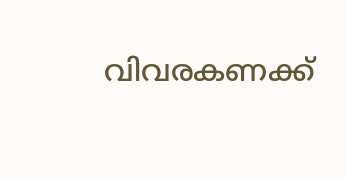വിവരകണക്ക്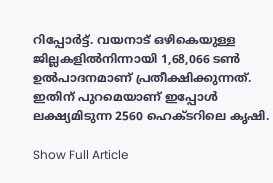റിപ്പോര്‍ട്ട്. വയനാട് ഒഴികെയുള്ള ജില്ലകളില്‍നിന്നായി 1,68,066 ടണ്‍ ഉല്‍പാദനമാണ് പ്രതീക്ഷിക്കുന്നത്. ഇതിന് പുറമെയാണ് ഇപ്പോള്‍ ലക്ഷ്യമിടുന്ന 2560 ഹെക്ടറിലെ കൃഷി.

Show Full Article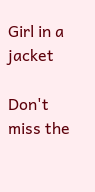Girl in a jacket

Don't miss the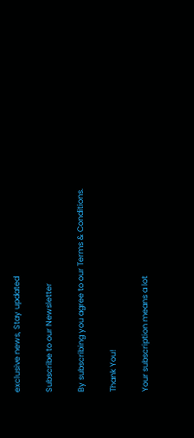exclusive news, Stay updated

Subscribe to our Newsletter

By subscribing you agree to our Terms & Conditions.

Thank You!

Your subscription means a lot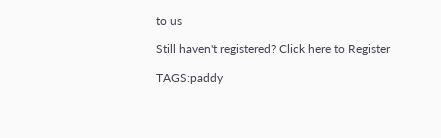to us

Still haven't registered? Click here to Register

TAGS:paddy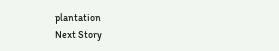plantation
Next Story